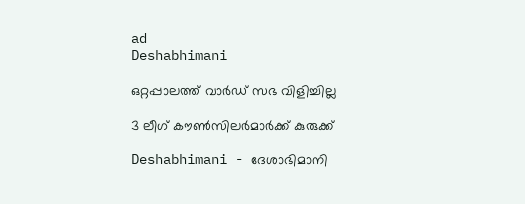ad
Deshabhimani

ഒറ്റപ്പാലത്ത് വാർഡ് സഭ വിളിച്ചില്ല

3 ലീഗ് കൗൺസിലർമാർക്ക് കുരുക്ക്

Deshabhimani - ദേശാഭിമാനി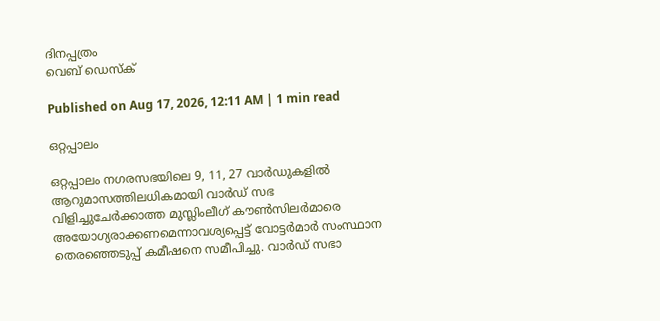ദിനപ്പത്രം
വെബ് ഡെസ്ക്

Published on Aug 17, 2026, 12:11 AM | 1 min read

ഒറ്റപ്പാലം

ഒറ്റപ്പാലം നഗരസഭയിലെ 9, 11, 27 വാർഡുകളിൽ ആറുമാസത്തിലധികമായി വാർഡ് സഭ വിളിച്ചുചേർക്കാത്ത മുസ്ലിംലീഗ് കൗൺസിലർമാരെ അയോഗ്യരാക്കണമെന്നാവശ്യപ്പെട്ട് വോട്ടർമാർ സംസ്ഥാന തെരഞ്ഞെടുപ്പ് കമീഷനെ സമീപിച്ചു. വാർഡ് സഭാ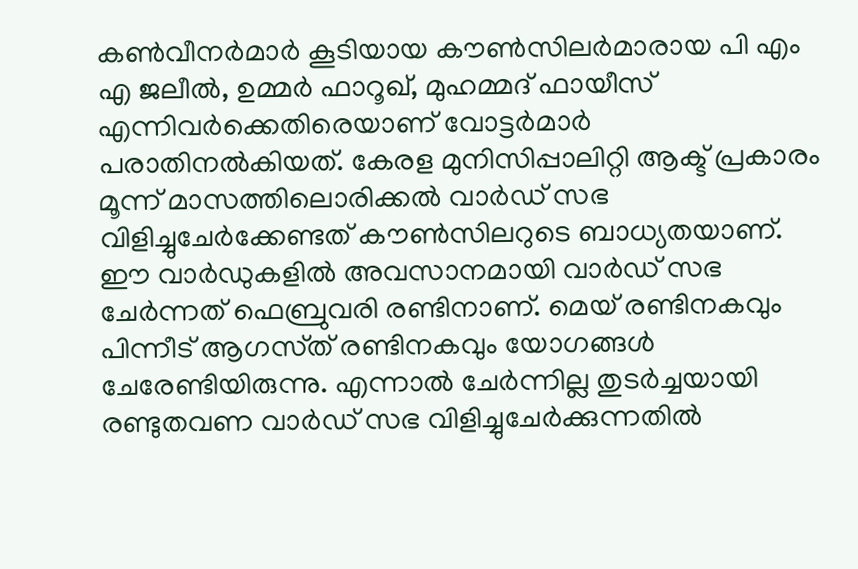കൺവീനർമാർ കൂടിയായ കൗൺസിലർമാരായ പി എം എ ജലീൽ, ഉമ്മർ ഫാറൂഖ്, മുഹമ്മദ്‌ ഫായീസ് എന്നിവർക്കെതിരെയാണ് വോട്ടർമാർ പരാതിനൽകിയത്. കേരള മുനിസിപ്പാലിറ്റി ആക്ട് പ്രകാരം മൂന്ന് മാസത്തിലൊരിക്കൽ വാർഡ് സഭ വിളിച്ചുചേർക്കേണ്ടത് കൗൺസിലറുടെ ബാധ്യതയാണ്. ഈ വാർഡുകളിൽ അവസാനമായി വാർഡ് സഭ ചേർന്നത് ഫെബ്രുവരി രണ്ടിനാണ്. മെയ് രണ്ടിനകവും പിന്നീട് ആഗസ്‌ത്‌ രണ്ടിനകവും യോഗങ്ങൾ ചേരേണ്ടിയിരുന്നു. എന്നാൽ ചേർന്നില്ല തുടർച്ചയായി രണ്ടുതവണ വാർഡ് സഭ വിളിച്ചുചേർക്കുന്നതിൽ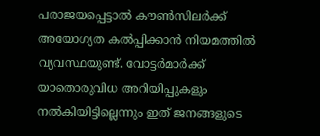പരാജയപ്പെട്ടാൽ കൗൺസിലർക്ക് അയോഗ്യത കൽപ്പിക്കാൻ നിയമത്തിൽ വ്യവസ്ഥയുണ്ട്. വോട്ടർമാർക്ക് യാതൊരുവിധ അറിയിപ്പുകളും നൽകിയിട്ടില്ലെന്നും ഇത് ജനങ്ങളുടെ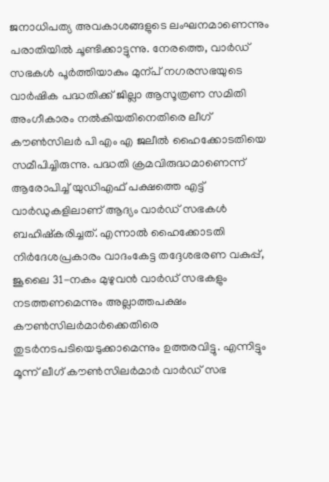ജനാധിപത്യ അവകാശങ്ങളുടെ ലംഘനമാണെന്നും പരാതിയിൽ ചൂണ്ടിക്കാട്ടുന്നു. നേരത്തെ, വാർഡ് സഭകൾ പൂർത്തിയാകും മുന്പ്‌ നഗരസഭയുടെ വാർഷിക പദ്ധതിക്ക് ജില്ലാ ആസൂത്രണ സമിതി അംഗീകാരം നൽകിയതിനെതിരെ ലീഗ്‌ കൗൺസിലർ പി എം എ ജലീൽ ഹൈക്കോടതിയെ സമീപിച്ചിരുന്നു. പദ്ധതി ക്രമവിരുദ്ധമാണെന്ന് ആരോപിച്ച് യുഡിഎഫ് പക്ഷത്തെ എട്ട്‌ വാർഡുകളിലാണ് ആദ്യം വാർഡ് സഭകൾ ബഹിഷ്കരിച്ചത്. എന്നാൽ ഹൈക്കോടതി നിർദേശപ്രകാരം വാദംകേട്ട തദ്ദേശഭരണ വകുപ്പ്, ജൂലൈ 31-നകം മുഴുവൻ വാർഡ് സഭകളും നടത്തണമെന്നും അല്ലാത്തപക്ഷം കൗൺസിലർമാർക്കെതിരെ തുടർനടപടിയെടുക്കാമെന്നും ഉത്തരവിട്ടു. എന്നിട്ടും മൂന്ന് ലീഗ് കൗൺസിലർമാർ വാർഡ് സഭ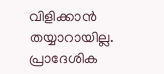വിളിക്കാൻ തയ്യാറായില്ല. പ്രാദേശിക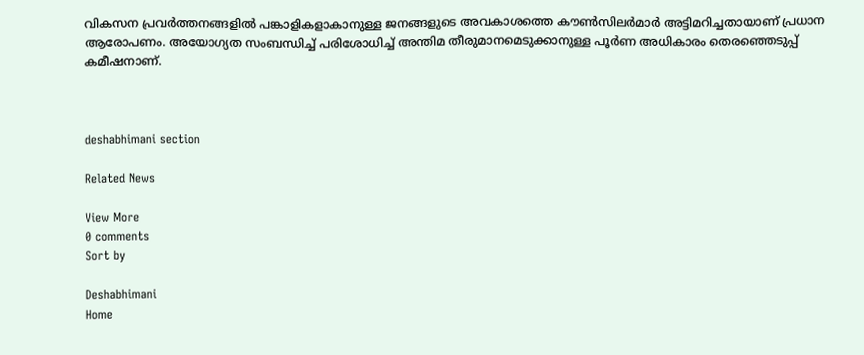വികസന പ്രവർത്തനങ്ങളിൽ പങ്കാളികളാകാനുള്ള ജനങ്ങളുടെ അവകാശത്തെ കൗൺസിലർമാർ അട്ടിമറിച്ചതായാണ് പ്രധാന ആരോപണം. അയോഗ്യത സംബന്ധിച്ച് പരിശോധിച്ച് അന്തിമ തീരുമാനമെടുക്കാനുള്ള പൂർണ അധികാരം തെരഞ്ഞെടുപ്പ് കമീഷനാണ്‌.



deshabhimani section

Related News

View More
0 comments
Sort by

Deshabhimani
Home